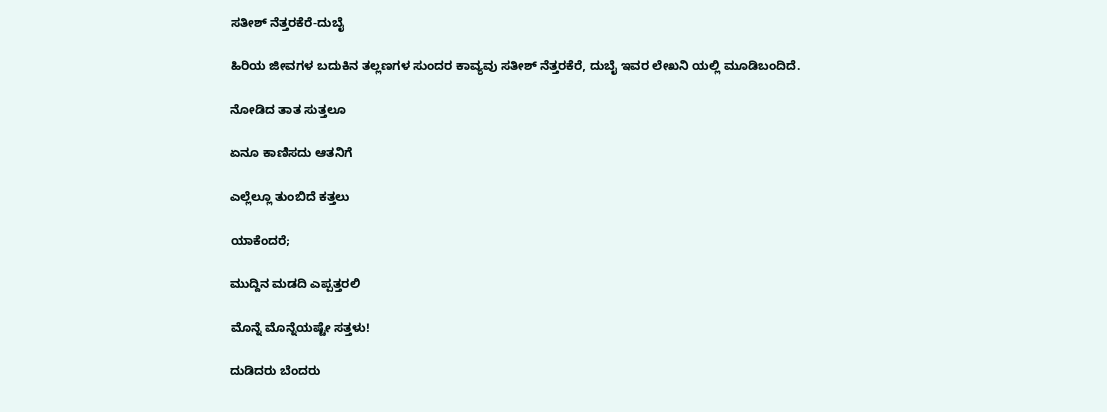ಸತೀಶ್ ನೆತ್ತರಕೆರೆ-ದುಬೈ

ಹಿರಿಯ ಜೀವಗಳ ಬದುಕಿನ ತಲ್ಲಣಗಳ ಸುಂದರ ಕಾವ್ಯವು ಸತೀಶ್ ನೆತ್ತರಕೆರೆ, ದುಬೈ ಇವರ ಲೇಖನಿ ಯಲ್ಲಿ ಮೂಡಿಬಂದಿದೆ.

ನೋಡಿದ ತಾತ ಸುತ್ತಲೂ

ಏನೂ ಕಾಣಿಸದು ಆತನಿಗೆ

ಎಲ್ಲೆಲ್ಲೂ ತುಂಬಿದೆ ಕತ್ತಲು

ಯಾಕೆಂದರೆ;

ಮುದ್ದಿನ ಮಡದಿ ಎಪ್ಪತ್ತರಲಿ

ಮೊನ್ನೆ ಮೊನ್ನೆಯಷ್ಟೇ ಸತ್ತಳು!

ದುಡಿದರು ಬೆಂದರು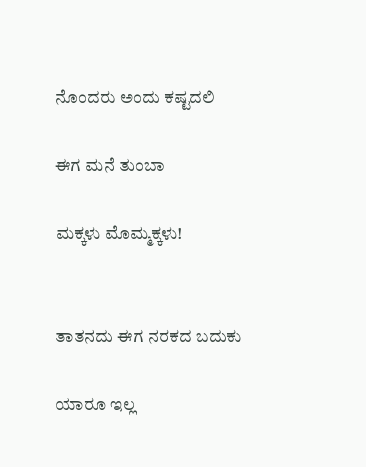ನೊಂದರು ಅಂದು ಕಷ್ಟದಲಿ

ಈಗ ಮನೆ ತುಂಬಾ

ಮಕ್ಕಳು ಮೊಮ್ಮಕ್ಕಳು!


ತಾತನದು ಈಗ ನರಕದ ಬದುಕು

ಯಾರೂ ಇಲ್ಲ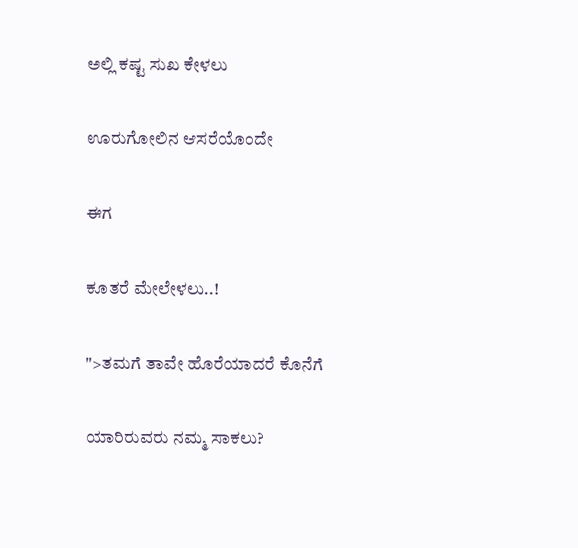ಅಲ್ಲಿ ಕಷ್ಟ ಸುಖ ಕೇಳಲು

ಊರುಗೋಲಿನ ಆಸರೆಯೊಂದೇ

ಈಗ

ಕೂತರೆ ಮೇಲೇಳಲು..!

">ತಮಗೆ ತಾವೇ ಹೊರೆಯಾದರೆ ಕೊನೆಗೆ

ಯಾರಿರುವರು ನಮ್ಮ ಸಾಕಲು?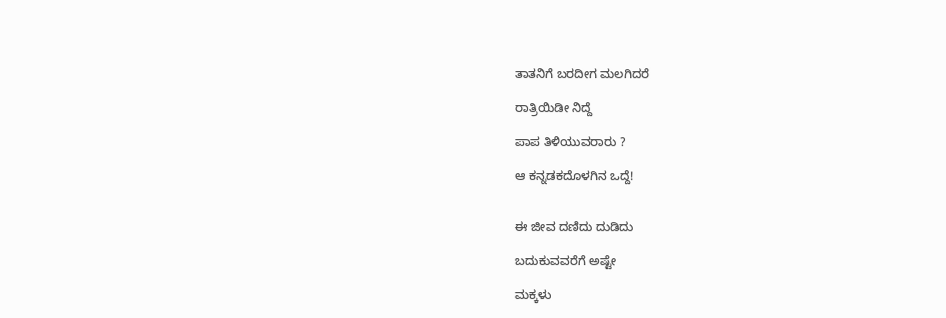ತಾತನಿಗೆ ಬರದೀಗ ಮಲಗಿದರೆ

ರಾತ್ರಿಯಿಡೀ ನಿದ್ದೆ

ಪಾಪ ತಿಳಿಯುವರಾರು ?

ಆ ಕನ್ನಡಕದೊಳಗಿನ ಒದ್ದೆ!


ಈ ಜೀವ ದಣಿದು ದುಡಿದು

ಬದುಕುವವರೆಗೆ ಅಷ್ಟೇ

ಮಕ್ಕಳು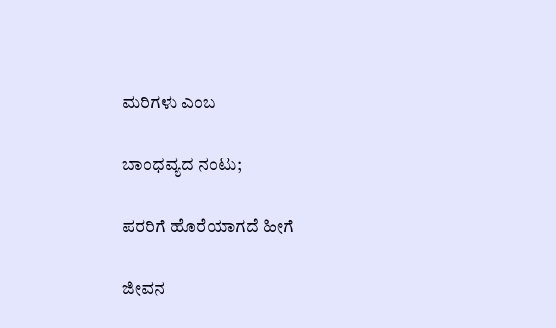ಮರಿಗಳು ಎಂಬ

ಬಾಂಧವ್ಯದ ನಂಟು;

ಪರರಿಗೆ ಹೊರೆಯಾಗದೆ ಹೀಗೆ

ಜೀವನ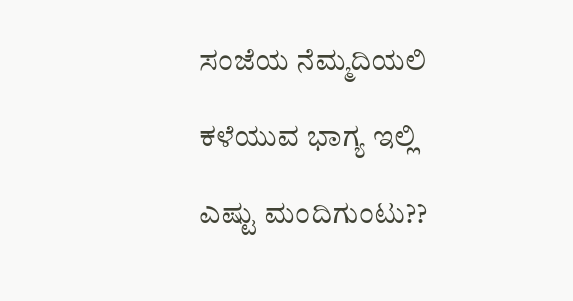ಸಂಜೆಯ ನೆಮ್ಮದಿಯಲಿ

ಕಳೆಯುವ ಭಾಗ್ಯ ಇಲ್ಲಿ

ಎಷ್ಟು ಮಂದಿಗುಂಟು??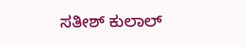ಸತೀಶ್ ಕುಲಾಲ್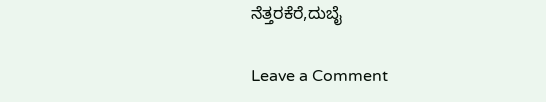ನೆತ್ತರಕೆರೆ,ದುಬೈ

Leave a Comment